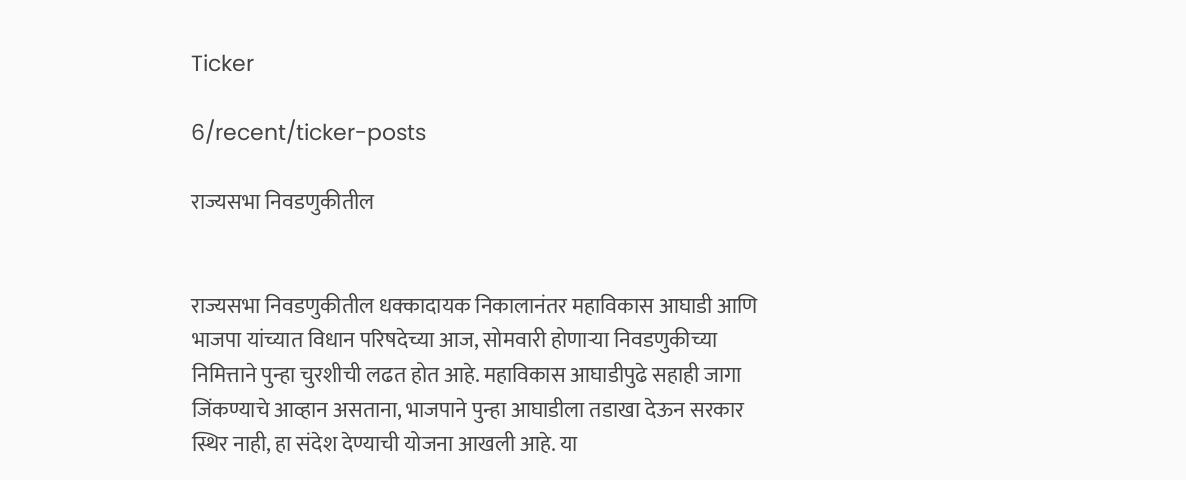Ticker

6/recent/ticker-posts

राज्यसभा निवडणुकीतील


राज्यसभा निवडणुकीतील धक्कादायक निकालानंतर महाविकास आघाडी आणि भाजपा यांच्यात विधान परिषदेच्या आज, सोमवारी होणाऱ्या निवडणुकीच्या निमित्ताने पुन्हा चुरशीची लढत होत आहे. महाविकास आघाडीपुढे सहाही जागा जिंकण्याचे आव्हान असताना, भाजपाने पुन्हा आघाडीला तडाखा देऊन सरकार स्थिर नाही, हा संदेश देण्याची योजना आखली आहे. या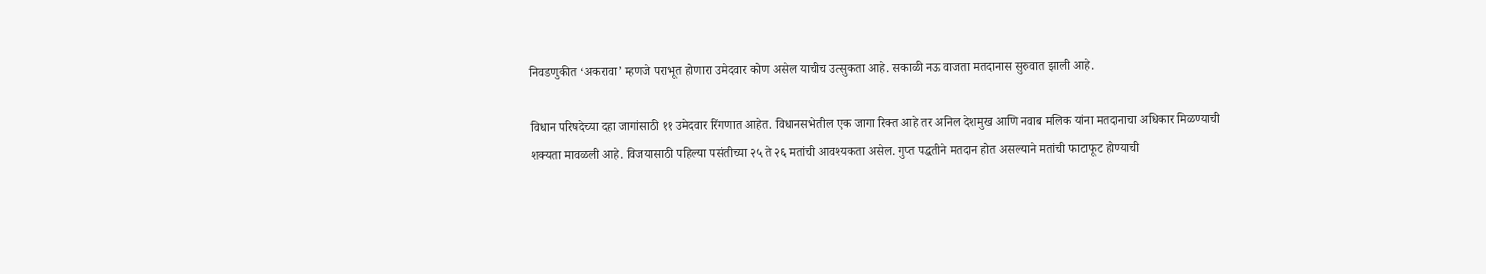निवडणुकीत ‘अकरावा’ म्हणजे पराभूत होणारा उमेदवार कोण असेल याचीच उत्सुकता आहे. सकाळी नऊ वाजता मतदानास सुरुवात झाली आहे.

विधान परिषदेच्या दहा जागांसाठी ११ उमेदवार रिंगणात आहेत. विधानसभेतील एक जागा रिक्त आहे तर अनिल देशमुख आणि नवाब मलिक यांना मतदानाचा अधिकार मिळण्याची शक्यता मावळली आहे. विजयासाठी पहिल्या पसंतीच्या २५ ते २६ मतांची आवश्यकता असेल. गुप्त पद्धतीने मतदान होत असल्याने मतांची फाटाफूट होण्याची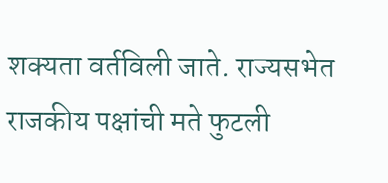शक्यता वर्तविली जाते. राज्यसभेत राजकीय पक्षांची मते फुटली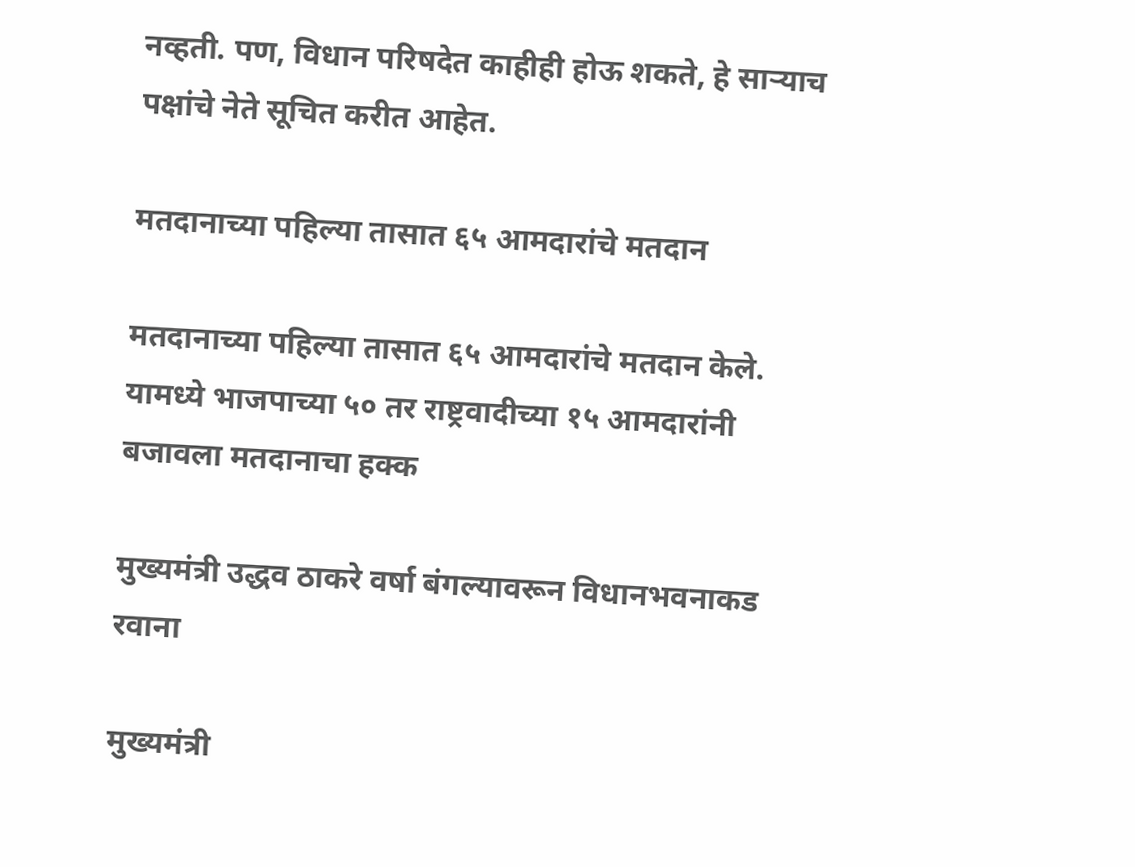नव्हती. पण, विधान परिषदेत काहीही होऊ शकते, हे साऱ्याच पक्षांचे नेते सूचित करीत आहेत.

मतदानाच्या पहिल्या तासात ६५ आमदारांचे मतदान

मतदानाच्या पहिल्या तासात ६५ आमदारांचे मतदान केले. यामध्ये भाजपाच्या ५० तर राष्ट्रवादीच्या १५ आमदारांनी बजावला मतदानाचा हक्क

मुख्यमंत्री उद्धव ठाकरे वर्षा बंगल्यावरून विधानभवनाकड रवाना

मुख्यमंत्री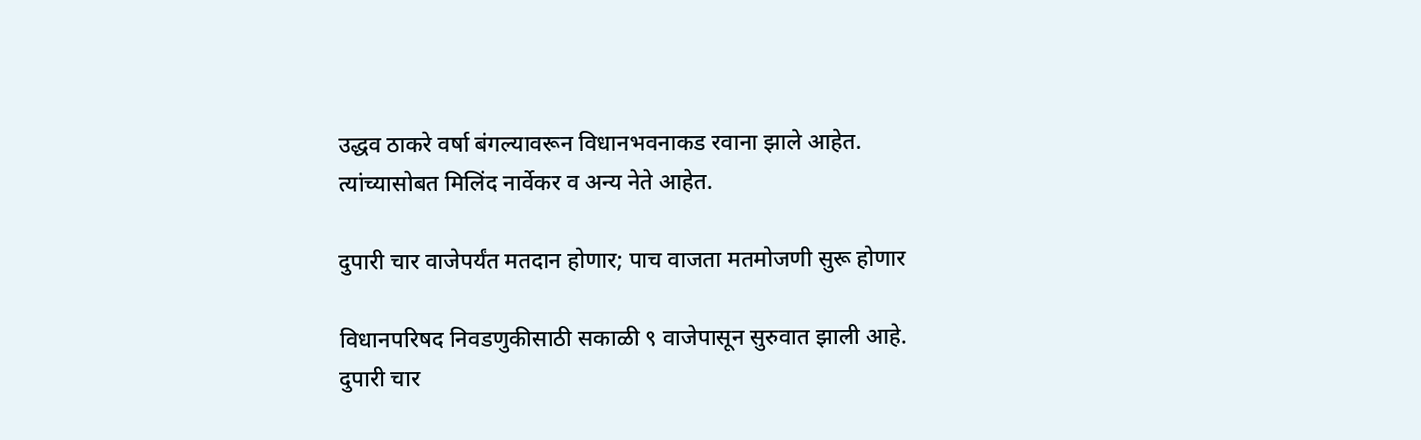उद्धव ठाकरे वर्षा बंगल्यावरून विधानभवनाकड रवाना झाले आहेत. त्यांच्यासोबत मिलिंद नार्वेकर व अन्य नेते आहेत.

दुपारी चार वाजेपर्यंत मतदान होणार; पाच वाजता मतमोजणी सुरू होणार

विधानपरिषद निवडणुकीसाठी सकाळी ९ वाजेपासून सुरुवात झाली आहे. दुपारी चार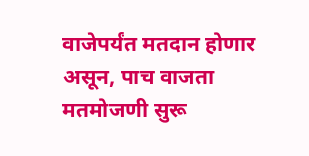वाजेपर्यंत मतदान होणार असून, पाच वाजता मतमोजणी सुरू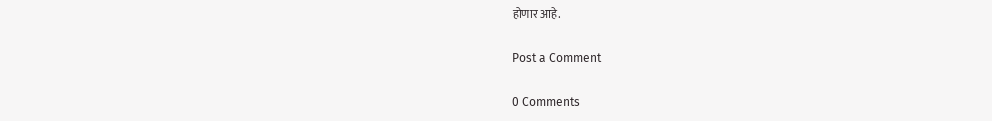होणार आहे.

Post a Comment

0 Comments